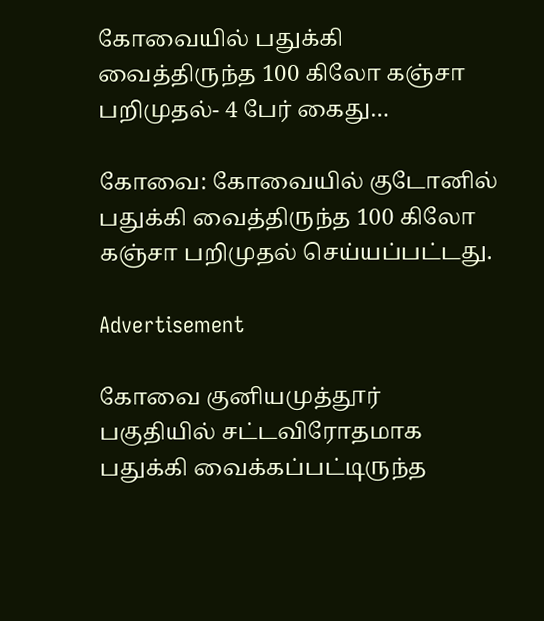கோவையில் பதுக்கி வைத்திருந்த 100 கிலோ கஞ்சா பறிமுதல்- 4 பேர் கைது…

கோவை: கோவையில் குடோனில் பதுக்கி வைத்திருந்த 100 கிலோ கஞ்சா பறிமுதல் செய்யப்பட்டது.

Advertisement

கோவை குனியமுத்தூர் பகுதியில் சட்டவிரோதமாக பதுக்கி வைக்கப்பட்டிருந்த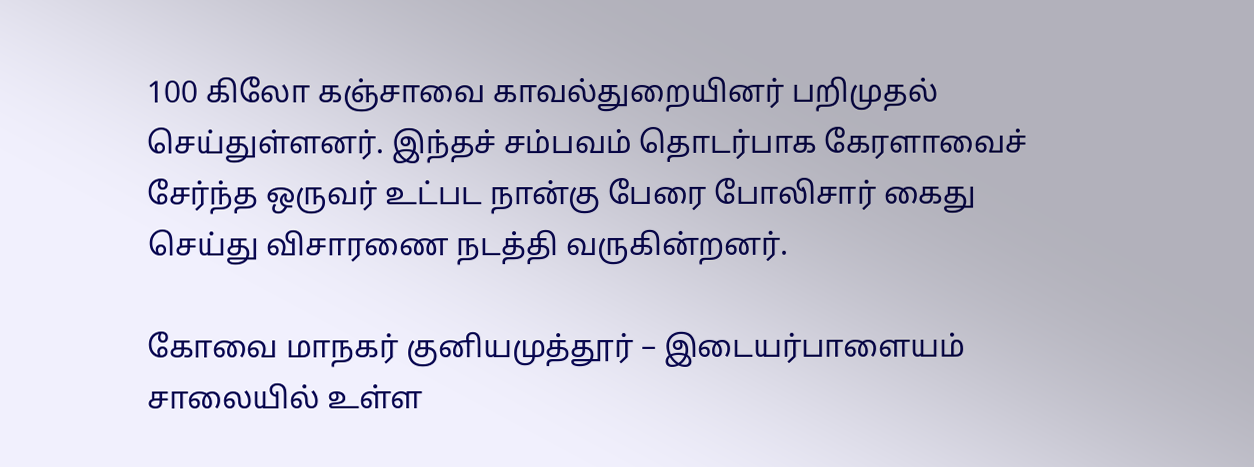100 கிலோ கஞ்சாவை காவல்துறையினர் பறிமுதல் செய்துள்ளனர். இந்தச் சம்பவம் தொடர்பாக கேரளாவைச் சேர்ந்த ஒருவர் உட்பட நான்கு பேரை போலிசார் கைது செய்து விசாரணை நடத்தி வருகின்றனர்.

கோவை மாநகர் குனியமுத்தூர் – இடையர்பாளையம் சாலையில் உள்ள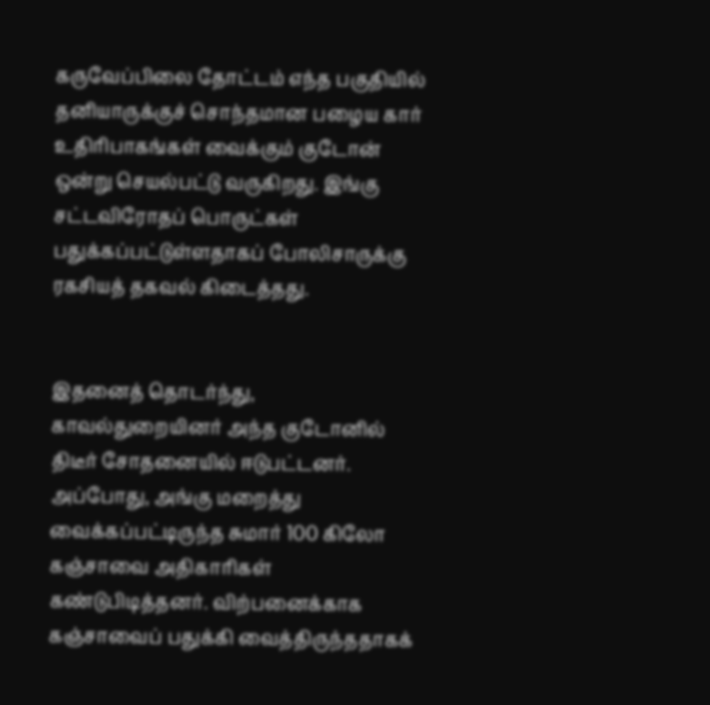கருவேப்பிலை தோட்டம் எந்த பகுதியில் தனியாருக்குச் சொந்தமான பழைய கார் உதிரிபாகங்கள் வைக்கும் குடோன் ஒன்று செயல்பட்டு வருகிறது. இங்கு சட்டவிரோதப் பொருட்கள் பதுக்கப்பட்டுள்ளதாகப் போலிசாருக்கு ரகசியத் தகவல் கிடைத்தது.


இதனைத் தொடர்ந்து, காவல்துறையினர் அந்த குடோனில் திடீர் சோதனையில் ஈடுபட்டனர். அப்போது, அங்கு மறைத்து வைக்கப்பட்டிருந்த சுமார் 100 கிலோ கஞ்சாவை அதிகாரிகள் கண்டுபிடித்தனர். விற்பனைக்காக கஞ்சாவைப் பதுக்கி வைத்திருந்ததாகக்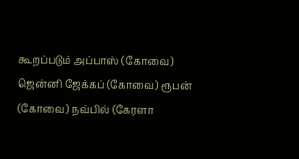கூறப்படும் அப்பாஸ் (கோவை) ஜென்னி ஜேக்கப் (கோவை) ரூபன் (கோவை) நவ்பில் (கேரளா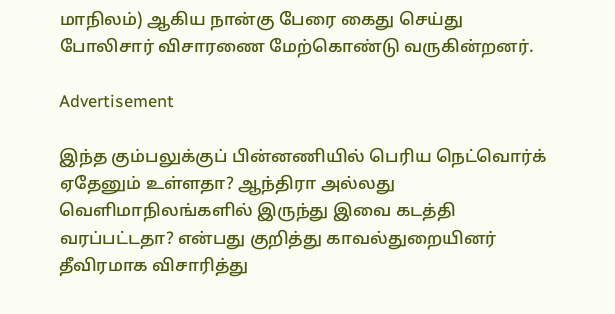மாநிலம்) ஆகிய நான்கு பேரை கைது செய்து போலிசார் விசாரணை மேற்கொண்டு வருகின்றனர்.

Advertisement

இந்த கும்பலுக்குப் பின்னணியில் பெரிய நெட்வொர்க் ஏதேனும் உள்ளதா? ஆந்திரா அல்லது வெளிமாநிலங்களில் இருந்து இவை கடத்தி வரப்பட்டதா? என்பது குறித்து காவல்துறையினர் தீவிரமாக விசாரித்து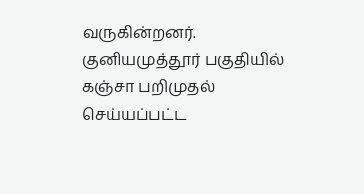வருகின்றனர். குனியமுத்தூர் பகுதியில் கஞ்சா பறிமுதல் செய்யப்பட்ட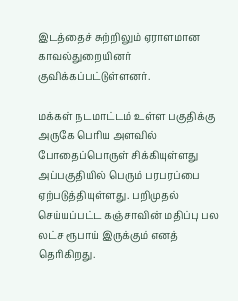இடத்தைச் சுற்றிலும் ஏராளமான காவல்துறையினர் குவிக்கப்பட்டுள்ளனர்.

மக்கள் நடமாட்டம் உள்ள பகுதிக்கு அருகே பெரிய அளவில் போதைப்பொருள் சிக்கியுள்ளது அப்பகுதியில் பெரும் பரபரப்பை ஏற்படுத்தியுள்ளது. பறிமுதல் செய்யப்பட்ட கஞ்சாவின் மதிப்பு பல லட்ச ரூபாய் இருக்கும் எனத் தெரிகிறது.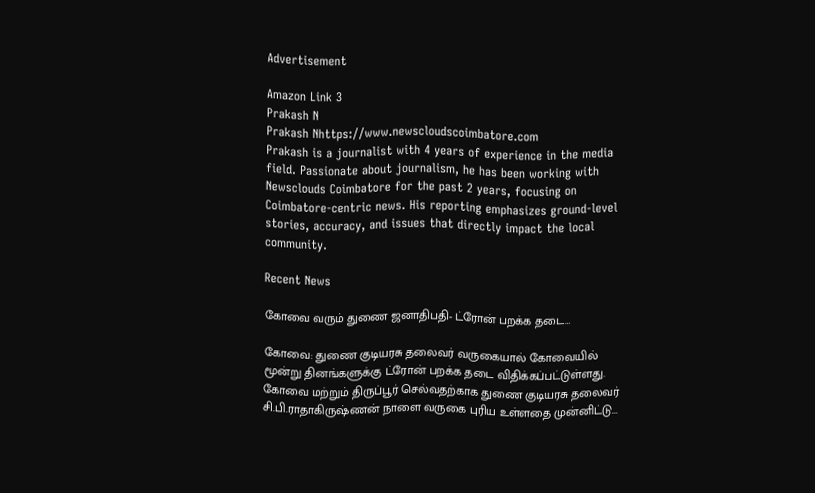Advertisement

Amazon Link 3
Prakash N
Prakash Nhttps://www.newscloudscoimbatore.com
Prakash is a journalist with 4 years of experience in the media field. Passionate about journalism, he has been working with Newsclouds Coimbatore for the past 2 years, focusing on Coimbatore-centric news. His reporting emphasizes ground-level stories, accuracy, and issues that directly impact the local community.

Recent News

கோவை வரும் துணை ஜனாதிபதி- ட்ரோன் பறக்க தடை…

கோவை: துணை குடியரசு தலைவர் வருகையால் கோவையில் மூன்று தினங்களுக்கு ட்ரோன் பறக்க தடை விதிக்கப்பட்டுள்ளது. கோவை மற்றும் திருப்பூர் செல்வதற்காக துணை குடியரசு தலைவர் சி.பி.ராதாகிருஷ்ணன் நாளை வருகை புரிய உள்ளதை முன்னிட்டு...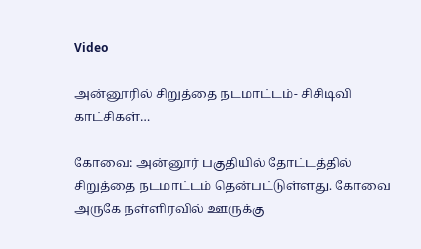Video

அன்னூரில் சிறுத்தை நடமாட்டம்- சிசிடிவி காட்சிகள்…

கோவை: அன்னூர் பகுதியில் தோட்டத்தில் சிறுத்தை நடமாட்டம் தென்பட்டுள்ளது. கோவை அருகே நள்ளிரவில் ஊருக்கு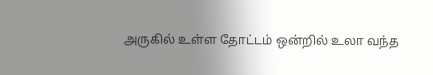அருகில் உள்ள தோட்டம் ஒன்றில் உலா வந்த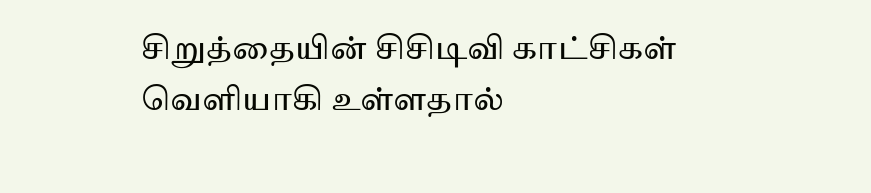சிறுத்தையின் சிசிடிவி காட்சிகள் வெளியாகி உள்ளதால்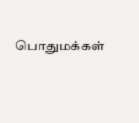பொதுமக்கள்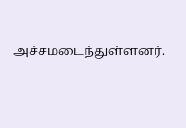அச்சமடைந்துள்ளனர்.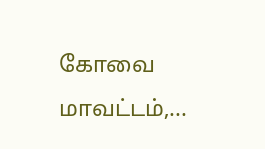கோவை மாவட்டம்,...